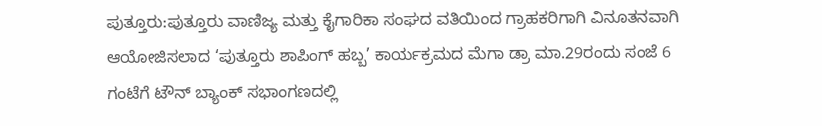ಪುತ್ತೂರು:ಪುತ್ತೂರು ವಾಣಿಜ್ಯ ಮತ್ತು ಕೈಗಾರಿಕಾ ಸಂಘದ ವತಿಯಿಂದ ಗ್ರಾಹಕರಿಗಾಗಿ ವಿನೂತನವಾಗಿ ಆಯೋಜಿಸಲಾದ ‘ಪುತ್ತೂರು ಶಾಪಿಂಗ್ ಹಬ್ಬ’ ಕಾರ್ಯಕ್ರಮದ ಮೆಗಾ ಡ್ರಾ ಮಾ.29ರಂದು ಸಂಜೆ 6 ಗಂಟೆಗೆ ಟೌನ್ ಬ್ಯಾಂಕ್ ಸಭಾಂಗಣದಲ್ಲಿ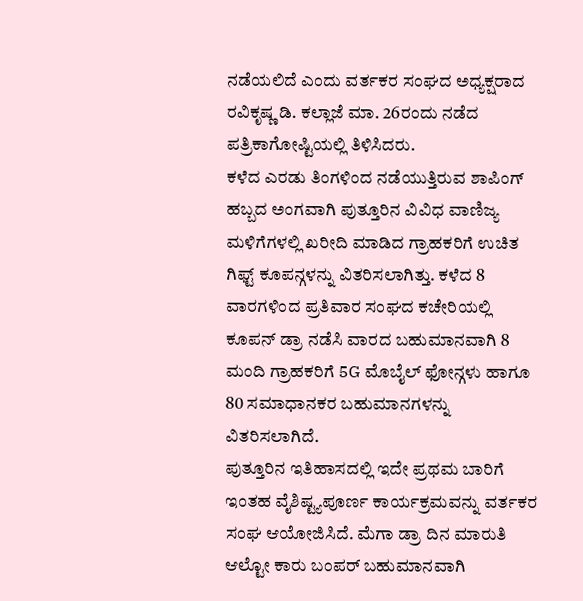ನಡೆಯಲಿದೆ ಎಂದು ವರ್ತಕರ ಸಂಘದ ಅಧ್ಯಕ್ಷರಾದ ರವಿಕೃಷ್ಣ ಡಿ. ಕಲ್ಲಾಜೆ ಮಾ. 26ರಂದು ನಡೆದ ಪತ್ರಿಕಾಗೋಷ್ಟಿಯಲ್ಲಿ ತಿಳಿಸಿದರು.
ಕಳೆದ ಎರಡು ತಿಂಗಳಿಂದ ನಡೆಯುತ್ತಿರುವ ಶಾಪಿಂಗ್ ಹಬ್ಬದ ಅಂಗವಾಗಿ ಪುತ್ತೂರಿನ ವಿವಿಧ ವಾಣಿಜ್ಯ ಮಳಿಗೆಗಳಲ್ಲಿ ಖರೀದಿ ಮಾಡಿದ ಗ್ರಾಹಕರಿಗೆ ಉಚಿತ ಗಿಫ್ಟ್ ಕೂಪನ್ಗಳನ್ನು ವಿತರಿಸಲಾಗಿತ್ತು. ಕಳೆದ 8 ವಾರಗಳಿಂದ ಪ್ರತಿವಾರ ಸಂಘದ ಕಚೇರಿಯಲ್ಲಿ ಕೂಪನ್ ಡ್ರಾ ನಡೆಸಿ ವಾರದ ಬಹುಮಾನವಾಗಿ 8 ಮಂದಿ ಗ್ರಾಹಕರಿಗೆ 5G ಮೊಬೈಲ್ ಫೋನ್ಗಳು ಹಾಗೂ 80 ಸಮಾಧಾನಕರ ಬಹುಮಾನಗಳನ್ನು ವಿತರಿಸಲಾಗಿದೆ.
ಪುತ್ತೂರಿನ ಇತಿಹಾಸದಲ್ಲಿ ಇದೇ ಪ್ರಥಮ ಬಾರಿಗೆ ಇಂತಹ ವೈಶಿಷ್ಟ್ಯಪೂರ್ಣ ಕಾರ್ಯಕ್ರಮವನ್ನು ವರ್ತಕರ ಸಂಘ ಆಯೋಜಿಸಿದೆ. ಮೆಗಾ ಡ್ರಾ ದಿನ ಮಾರುತಿ ಆಲ್ಟೋ ಕಾರು ಬಂಪರ್ ಬಹುಮಾನವಾಗಿ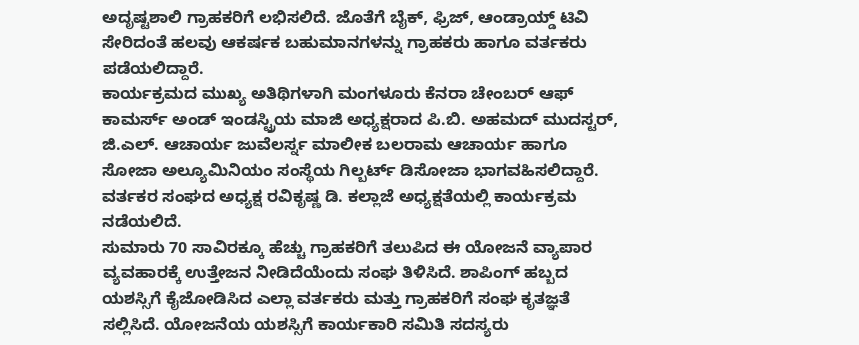ಅದೃಷ್ಟಶಾಲಿ ಗ್ರಾಹಕರಿಗೆ ಲಭಿಸಲಿದೆ. ಜೊತೆಗೆ ಬೈಕ್, ಫ್ರಿಜ್, ಆಂಡ್ರಾಯ್ಡ್ ಟಿವಿ ಸೇರಿದಂತೆ ಹಲವು ಆಕರ್ಷಕ ಬಹುಮಾನಗಳನ್ನು ಗ್ರಾಹಕರು ಹಾಗೂ ವರ್ತಕರು ಪಡೆಯಲಿದ್ದಾರೆ.
ಕಾರ್ಯಕ್ರಮದ ಮುಖ್ಯ ಅತಿಥಿಗಳಾಗಿ ಮಂಗಳೂರು ಕೆನರಾ ಚೇಂಬರ್ ಆಫ್ ಕಾಮರ್ಸ್ ಅಂಡ್ ಇಂಡಸ್ಟ್ರಿಯ ಮಾಜಿ ಅಧ್ಯಕ್ಷರಾದ ಪಿ.ಬಿ. ಅಹಮದ್ ಮುದಸ್ಟರ್, ಜಿ.ಎಲ್. ಆಚಾರ್ಯ ಜುವೆಲರ್ಸ್ನ ಮಾಲೀಕ ಬಲರಾಮ ಆಚಾರ್ಯ ಹಾಗೂ ಸೋಜಾ ಅಲ್ಯೂಮಿನಿಯಂ ಸಂಸ್ಥೆಯ ಗಿಲ್ಬರ್ಟ್ ಡಿಸೋಜಾ ಭಾಗವಹಿಸಲಿದ್ದಾರೆ. ವರ್ತಕರ ಸಂಘದ ಅಧ್ಯಕ್ಷ ರವಿಕೃಷ್ಣ ಡಿ. ಕಲ್ಲಾಜೆ ಅಧ್ಯಕ್ಷತೆಯಲ್ಲಿ ಕಾರ್ಯಕ್ರಮ ನಡೆಯಲಿದೆ.
ಸುಮಾರು 70 ಸಾವಿರಕ್ಕೂ ಹೆಚ್ಚು ಗ್ರಾಹಕರಿಗೆ ತಲುಪಿದ ಈ ಯೋಜನೆ ವ್ಯಾಪಾರ ವ್ಯವಹಾರಕ್ಕೆ ಉತ್ತೇಜನ ನೀಡಿದೆಯೆಂದು ಸಂಘ ತಿಳಿಸಿದೆ. ಶಾಪಿಂಗ್ ಹಬ್ಬದ ಯಶಸ್ಸಿಗೆ ಕೈಜೋಡಿಸಿದ ಎಲ್ಲಾ ವರ್ತಕರು ಮತ್ತು ಗ್ರಾಹಕರಿಗೆ ಸಂಘ ಕೃತಜ್ಞತೆ ಸಲ್ಲಿಸಿದೆ. ಯೋಜನೆಯ ಯಶಸ್ಸಿಗೆ ಕಾರ್ಯಕಾರಿ ಸಮಿತಿ ಸದಸ್ಯರು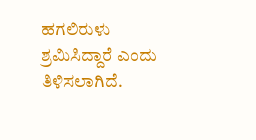ಹಗಲಿರುಳು ಶ್ರಮಿಸಿದ್ದಾರೆ ಎಂದು ತಿಳಿಸಲಾಗಿದೆ.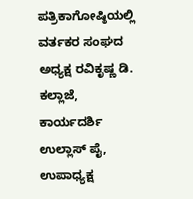ಪತ್ರಿಕಾಗೋಷ್ಠಿಯಲ್ಲಿ ವರ್ತಕರ ಸಂಘದ ಅಧ್ಯಕ್ಷ ರವಿಕೃಷ್ಣ ಡಿ. ಕಲ್ಲಾಜೆ, ಕಾರ್ಯದರ್ಶಿ ಉಲ್ಲಾಸ್ ಪೈ, ಉಪಾಧ್ಯಕ್ಷ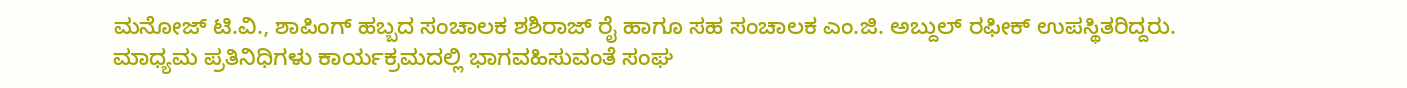ಮನೋಜ್ ಟಿ.ವಿ., ಶಾಪಿಂಗ್ ಹಬ್ಬದ ಸಂಚಾಲಕ ಶಶಿರಾಜ್ ರೈ ಹಾಗೂ ಸಹ ಸಂಚಾಲಕ ಎಂ.ಜಿ. ಅಬ್ದುಲ್ ರಫೀಕ್ ಉಪಸ್ಥಿತರಿದ್ದರು.
ಮಾಧ್ಯಮ ಪ್ರತಿನಿಧಿಗಳು ಕಾರ್ಯಕ್ರಮದಲ್ಲಿ ಭಾಗವಹಿಸುವಂತೆ ಸಂಘ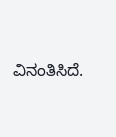ವಿನಂತಿಸಿದೆ.